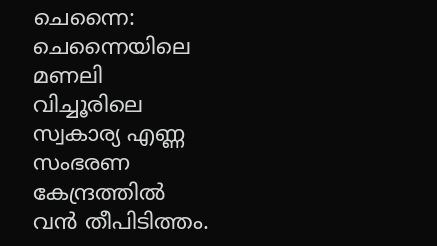ചെന്നൈ: ചെന്നൈയിലെ മണലി വിച്ചൂരിലെ സ്വകാര്യ എണ്ണ സംഭരണ കേന്ദ്രത്തിൽ വൻ തീപിടിത്തം.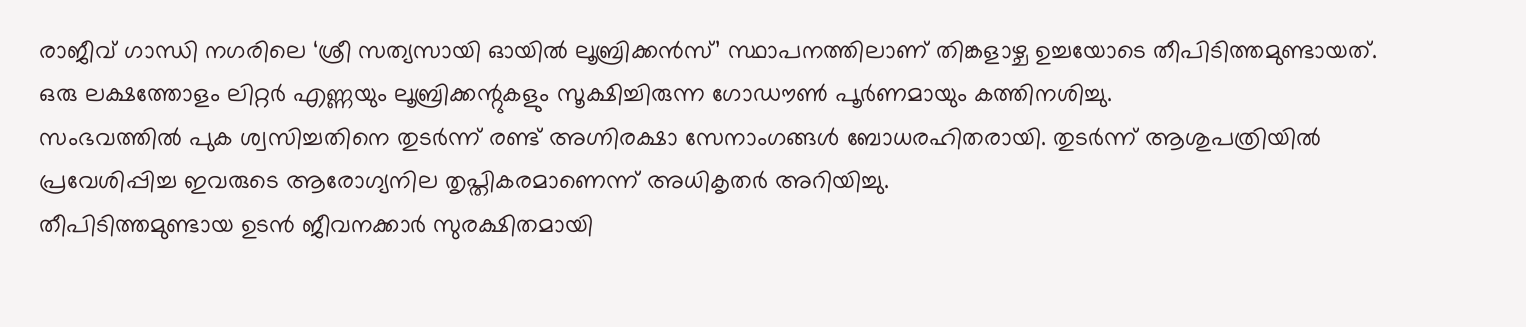രാജീവ് ഗാന്ധി നഗരിലെ ‘ശ്രീ സത്യസായി ഓയിൽ ലൂബ്രിക്കൻസ്’ സ്ഥാപനത്തിലാണ് തിങ്കളാഴ്ച ഉച്ചയോടെ തീപിടിത്തമുണ്ടായത്. ഒരു ലക്ഷത്തോളം ലിറ്റർ എണ്ണയും ലൂബ്രിക്കന്റുകളും സൂക്ഷിച്ചിരുന്ന ഗോഡൗൺ പൂർണമായും കത്തിനശിച്ചു.
സംഭവത്തിൽ പുക ശ്വസിച്ചതിനെ തുടർന്ന് രണ്ട് അഗ്നിരക്ഷാ സേനാംഗങ്ങൾ ബോധരഹിതരായി. തുടർന്ന് ആശുപത്രിയിൽ പ്രവേശിപ്പിച്ച ഇവരുടെ ആരോഗ്യനില തൃപ്തികരമാണെന്ന് അധികൃതർ അറിയിച്ചു.
തീപിടിത്തമുണ്ടായ ഉടൻ ജീവനക്കാർ സുരക്ഷിതമായി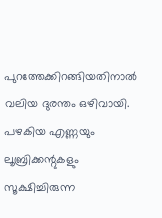പുറത്തേക്കിറങ്ങിയതിനാൽ വലിയ ദുരന്തം ഒഴിവായി. പഴകിയ എണ്ണയും ലൂബ്രിക്കന്റുകളും സൂക്ഷിച്ചിരുന്ന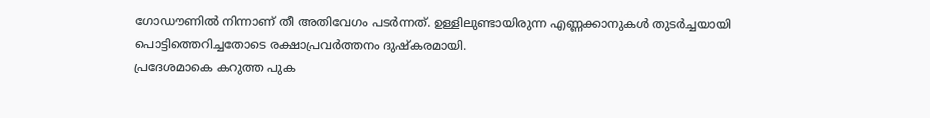ഗോഡൗണിൽ നിന്നാണ് തീ അതിവേഗം പടർന്നത്. ഉള്ളിലുണ്ടായിരുന്ന എണ്ണക്കാനുകൾ തുടർച്ചയായി പൊട്ടിത്തെറിച്ചതോടെ രക്ഷാപ്രവർത്തനം ദുഷ്കരമായി.
പ്രദേശമാകെ കറുത്ത പുക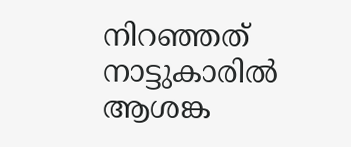നിറഞ്ഞത് നാട്ടുകാരിൽ ആശങ്ക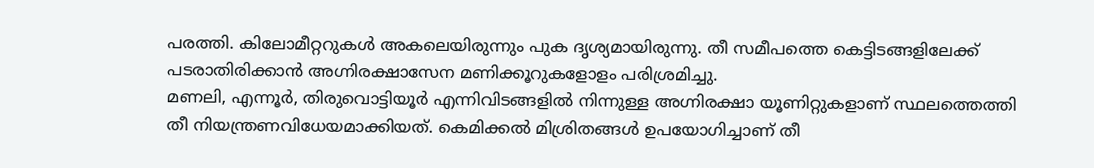പരത്തി. കിലോമീറ്ററുകൾ അകലെയിരുന്നും പുക ദൃശ്യമായിരുന്നു. തീ സമീപത്തെ കെട്ടിടങ്ങളിലേക്ക് പടരാതിരിക്കാൻ അഗ്നിരക്ഷാസേന മണിക്കൂറുകളോളം പരിശ്രമിച്ചു.
മണലി, എന്നൂർ, തിരുവൊട്ടിയൂർ എന്നിവിടങ്ങളിൽ നിന്നുള്ള അഗ്നിരക്ഷാ യൂണിറ്റുകളാണ് സ്ഥലത്തെത്തി തീ നിയന്ത്രണവിധേയമാക്കിയത്. കെമിക്കൽ മിശ്രിതങ്ങൾ ഉപയോഗിച്ചാണ് തീ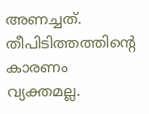അണച്ചത്. തീപിടിത്തത്തിന്റെ കാരണം വ്യക്തമല്ല.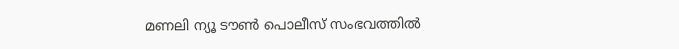മണലി ന്യൂ ടൗൺ പൊലീസ് സംഭവത്തിൽ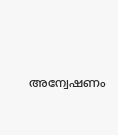അന്വേഷണം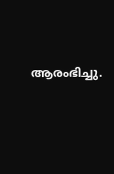ആരംഭിച്ചു.